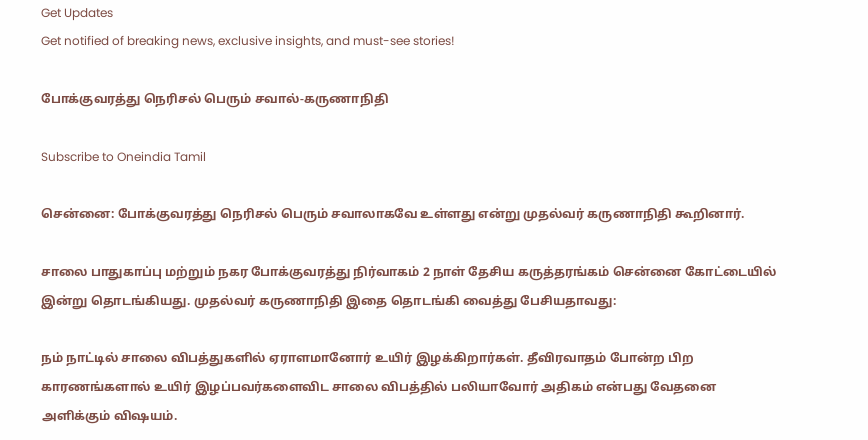Get Updates
Get notified of breaking news, exclusive insights, and must-see stories!

போக்குவரத்து நெரிசல் பெரும் சவால்-கருணாநிதி

Subscribe to Oneindia Tamil

சென்னை: போக்குவரத்து நெரிசல் பெரும் சவாலாகவே உள்ளது என்று முதல்வர் கருணாநிதி கூறினார்.

சாலை பாதுகாப்பு மற்றும் நகர போக்குவரத்து நிர்வாகம் 2 நாள் தேசிய கருத்தரங்கம் சென்னை கோட்டையில் இன்று தொடங்கியது. முதல்வர் கருணாநிதி இதை தொடங்கி வைத்து பேசியதாவது:

நம் நாட்டில் சாலை விபத்துகளில் ஏராளமானோர் உயிர் இழக்கிறார்கள். தீவிரவாதம் போன்ற பிற காரணங்களால் உயிர் இழப்பவர்களைவிட சாலை விபத்தில் பலியாவோர் அதிகம் என்பது வேதனை அளிக்கும் விஷயம்.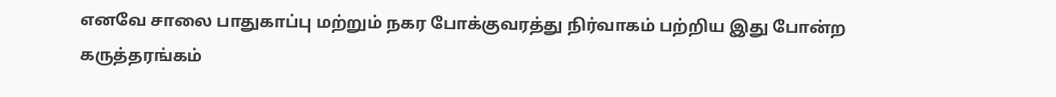எனவே சாலை பாதுகாப்பு மற்றும் நகர போக்குவரத்து நிர்வாகம் பற்றிய இது போன்ற கருத்தரங்கம்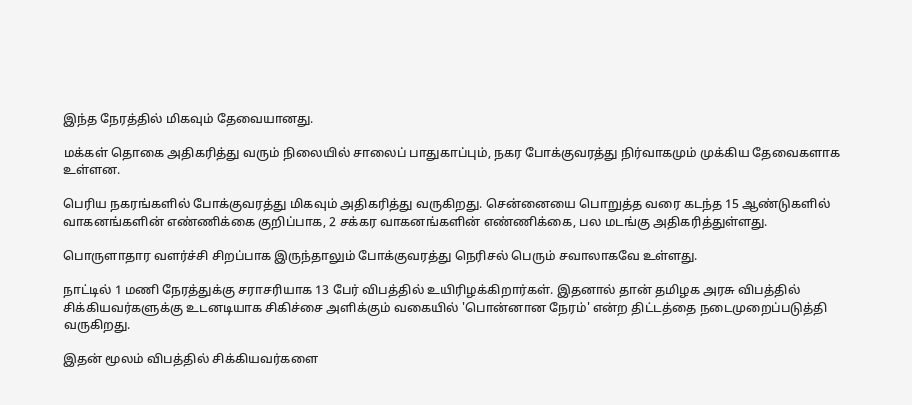இந்த நேரத்தில் மிகவும் தேவையானது.

மக்கள் தொகை அதிகரித்து வரும் நிலையில் சாலைப் பாதுகாப்பும், நகர போக்குவரத்து நிர்வாகமும் முக்கிய தேவைகளாக உள்ளன.

பெரிய நகரங்களில் போக்குவரத்து மிகவும் அதிகரித்து வருகிறது. சென்னையை பொறுத்த வரை கடந்த 15 ஆண்டுகளில் வாகனங்களின் எண்ணிக்கை குறிப்பாக, 2 சக்கர வாகனங்களின் எண்ணிக்கை, பல மடங்கு அதிகரித்துள்ளது.

பொருளாதார வளர்ச்சி சிறப்பாக இருந்தாலும் போக்குவரத்து நெரிசல் பெரும் சவாலாகவே உள்ளது.

நாட்டில் 1 மணி நேரத்துக்கு சராசரியாக 13 பேர் விபத்தில் உயிரிழக்கிறார்கள். இதனால் தான் தமிழக அரசு விபத்தில் சிக்கியவர்களுக்கு உடனடியாக சிகிச்சை அளிக்கும் வகையில் 'பொன்னான நேரம்' என்ற திட்டத்தை நடைமுறைப்படுத்தி வருகிறது.

இதன் மூலம் விபத்தில் சிக்கியவர்களை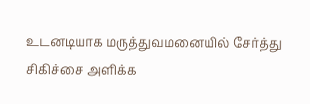உடனடியாக மருத்துவமனையில் சேர்த்து சிகிச்சை அளிக்க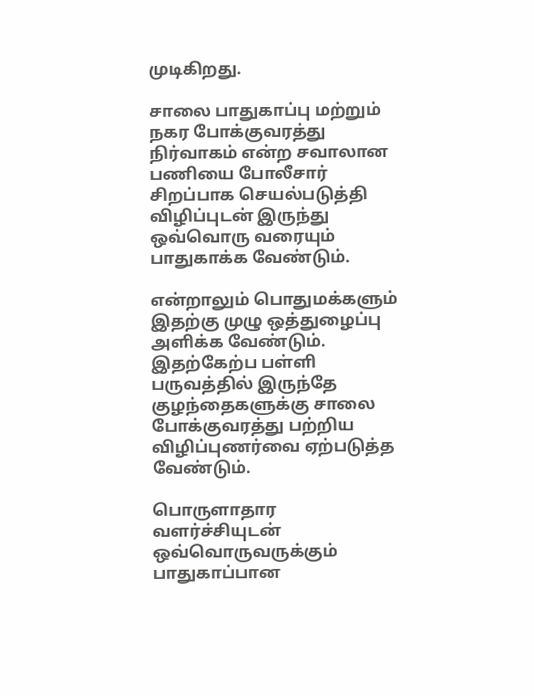முடிகிறது.

சாலை பாதுகாப்பு மற்றும் நகர போக்குவரத்து நிர்வாகம் என்ற சவாலான பணியை போலீசார் சிறப்பாக செயல்படுத்தி விழிப்புடன் இருந்து ஒவ்வொரு வரையும் பாதுகாக்க வேண்டும்.

என்றாலும் பொதுமக்களும் இதற்கு முழு ஒத்துழைப்பு அளிக்க வேண்டும். இதற்கேற்ப பள்ளி பருவத்தில் இருந்தே குழந்தைகளுக்கு சாலை போக்குவரத்து பற்றிய விழிப்புணர்வை ஏற்படுத்த வேண்டும்.

பொருளாதார வளர்ச்சியுடன் ஒவ்வொருவருக்கும் பாதுகாப்பான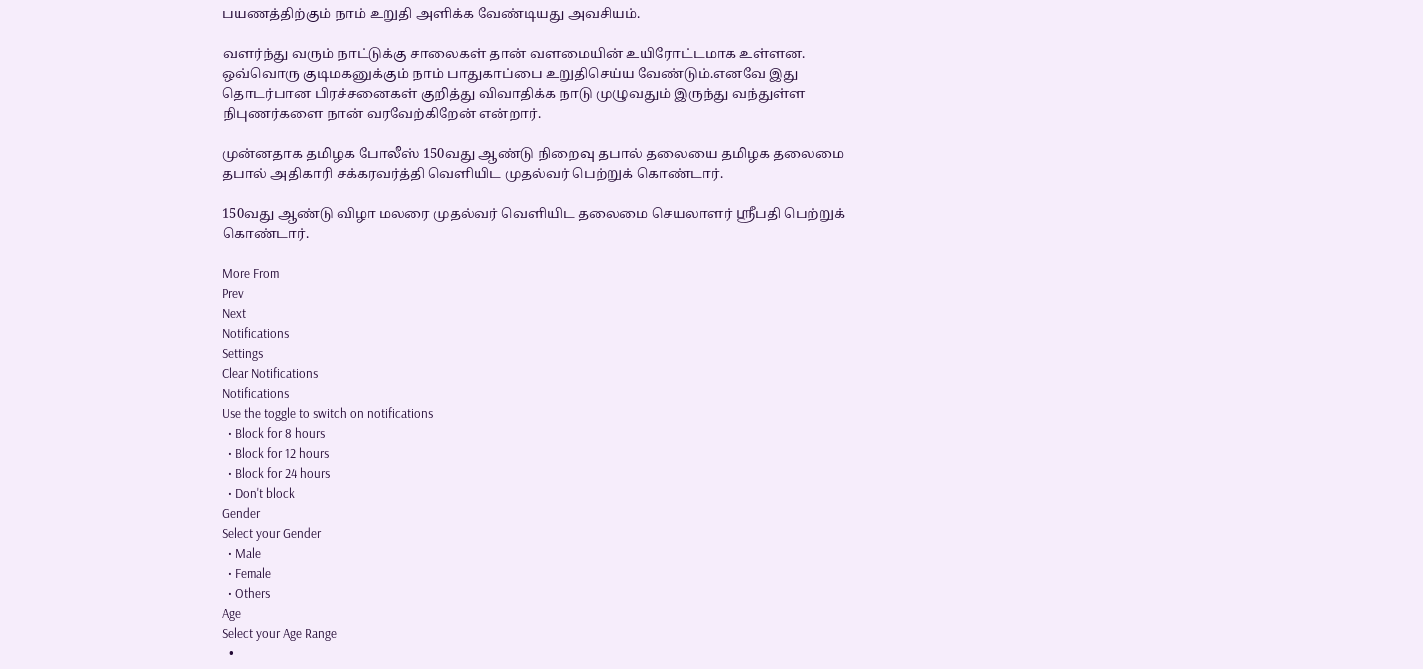பயணத்திற்கும் நாம் உறுதி அளிக்க வேண்டியது அவசியம்.

வளர்ந்து வரும் நாட்டுக்கு சாலைகள் தான் வளமையின் உயிரோட்டமாக உள்ளன. ஒவ்வொரு குடிமகனுக்கும் நாம் பாதுகாப்பை உறுதிசெய்ய வேண்டும்.எனவே இது தொடர்பான பிரச்சனைகள் குறித்து விவாதிக்க நாடு முழுவதும் இருந்து வந்துள்ள நிபுணர்களை நான் வரவேற்கிறேன் என்றார்.

முன்னதாக தமிழக போலீஸ் 150வது ஆண்டு நிறைவு தபால் தலையை தமிழக தலைமை தபால் அதிகாரி சக்கரவர்த்தி வெளியிட முதல்வர் பெற்றுக் கொண்டார்.

150வது ஆண்டு விழா மலரை முதல்வர் வெளியிட தலைமை செயலாளர் ஸ்ரீபதி பெற்றுக் கொண்டார்.

More From
Prev
Next
Notifications
Settings
Clear Notifications
Notifications
Use the toggle to switch on notifications
  • Block for 8 hours
  • Block for 12 hours
  • Block for 24 hours
  • Don't block
Gender
Select your Gender
  • Male
  • Female
  • Others
Age
Select your Age Range
  •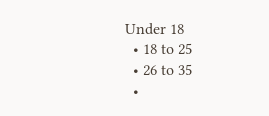Under 18
  • 18 to 25
  • 26 to 35
  •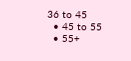36 to 45
  • 45 to 55
  • 55+